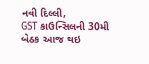નવી દિલ્લી,
GST કાઉન્સિલની 30મી બેઠક આજ થઇ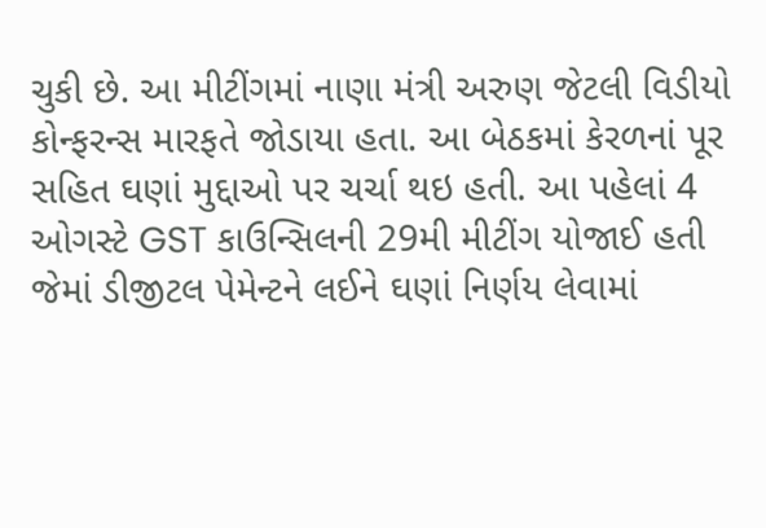ચુકી છે. આ મીટીંગમાં નાણા મંત્રી અરુણ જેટલી વિડીયો કોન્ફરન્સ મારફતે જોડાયા હતા. આ બેઠકમાં કેરળનાં પૂર સહિત ઘણાં મુદ્દાઓ પર ચર્ચા થઇ હતી. આ પહેલાં 4 ઓગસ્ટે GST કાઉન્સિલની 29મી મીટીંગ યોજાઈ હતી જેમાં ડીજીટલ પેમેન્ટને લઈને ઘણાં નિર્ણય લેવામાં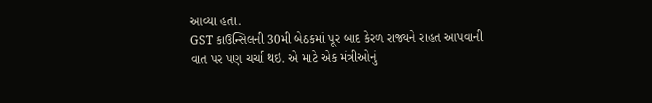આવ્યા હતા.
GST કાઉન્સિલની 30મી બેઠકમાં પૂર બાદ કેરળ રાજ્યને રાહત આપવાની વાત પર પણ ચર્ચા થઇ. એ માટે એક મંત્રીઓનું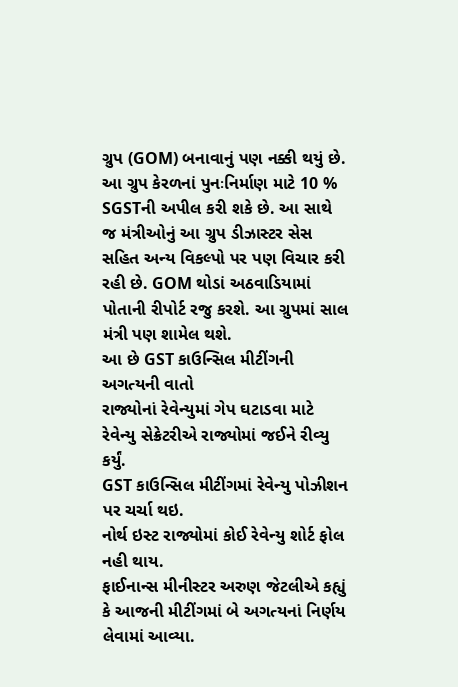ગ્રુપ (GOM) બનાવાનું પણ નક્કી થયું છે. આ ગ્રુપ કેરળનાં પુનઃનિર્માણ માટે 10 % SGSTની અપીલ કરી શકે છે. આ સાથે જ મંત્રીઓનું આ ગ્રુપ ડીઝાસ્ટર સેસ સહિત અન્ય વિકલ્પો પર પણ વિચાર કરી રહી છે. GOM થોડાં અઠવાડિયામાં પોતાની રીપોર્ટ રજુ કરશે. આ ગ્રુપમાં સાલ મંત્રી પણ શામેલ થશે.
આ છે GST કાઉન્સિલ મીટીંગની અગત્યની વાતો
રાજ્યોનાં રેવેન્યુમાં ગેપ ઘટાડવા માટે રેવેન્યુ સેક્રેટરીએ રાજ્યોમાં જઈને રીવ્યુ કર્યું.
GST કાઉન્સિલ મીટીંગમાં રેવેન્યુ પોઝીશન પર ચર્ચા થઇ.
નોર્થ ઇસ્ટ રાજ્યોમાં કોઈ રેવેન્યુ શોર્ટ ફોલ નહી થાય.
ફાઈનાન્સ મીનીસ્ટર અરુણ જેટલીએ કહ્યું કે આજની મીટીંગમાં બે અગત્યનાં નિર્ણય લેવામાં આવ્યા.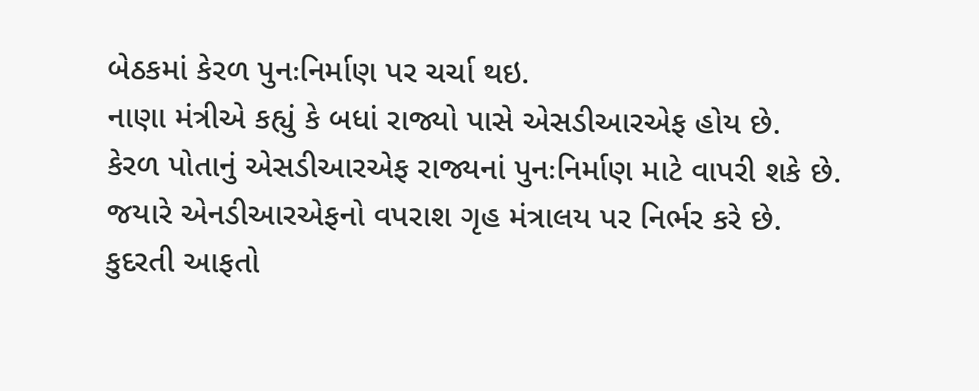બેઠકમાં કેરળ પુનઃનિર્માણ પર ચર્ચા થઇ.
નાણા મંત્રીએ કહ્યું કે બધાં રાજ્યો પાસે એસડીઆરએફ હોય છે.
કેરળ પોતાનું એસડીઆરએફ રાજ્યનાં પુનઃનિર્માણ માટે વાપરી શકે છે.
જયારે એનડીઆરએફનો વપરાશ ગૃહ મંત્રાલય પર નિર્ભર કરે છે.
કુદરતી આફતો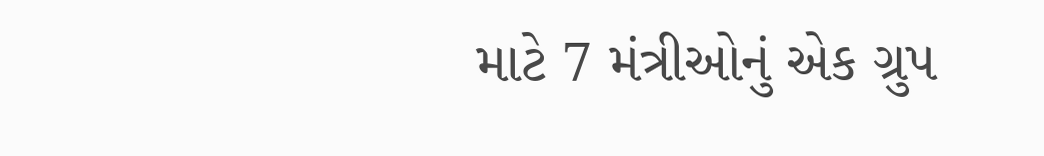માટે 7 મંત્રીઓનું એક ગ્રુપ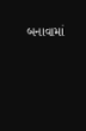બનાવામાં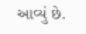આવ્યું છે.